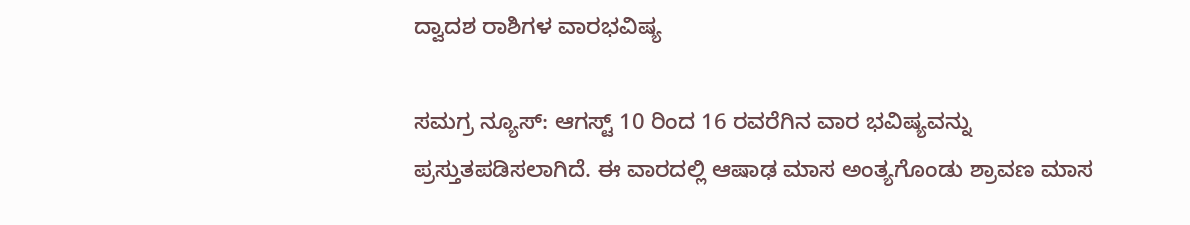ದ್ವಾದಶ ರಾಶಿಗಳ ವಾರಭವಿಷ್ಯ

ಸಮಗ್ರ ನ್ಯೂಸ್: ಆಗಸ್ಟ್ 10 ರಿಂದ 16 ರವರೆಗಿನ ವಾರ ಭವಿಷ್ಯವನ್ನು ಪ್ರಸ್ತುತಪಡಿಸಲಾಗಿದೆ. ಈ ವಾರದಲ್ಲಿ ಆಷಾಢ ಮಾಸ ಅಂತ್ಯಗೊಂಡು ಶ್ರಾವಣ ಮಾಸ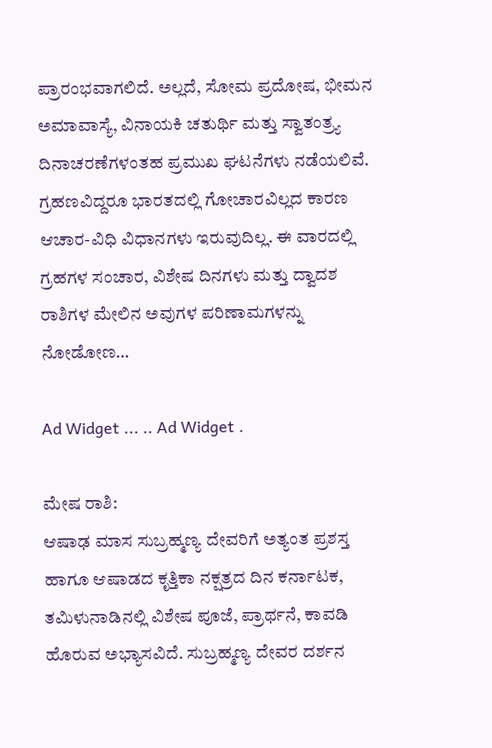ಪ್ರಾರಂಭವಾಗಲಿದೆ. ಅಲ್ಲದೆ, ಸೋಮ ಪ್ರದೋಷ, ಭೀಮನ ಅಮಾವಾಸ್ಯೆ, ವಿನಾಯಕಿ ಚತುರ್ಥಿ ಮತ್ತು ಸ್ವಾತಂತ್ರ್ಯ ದಿನಾಚರಣೆಗಳಂತಹ ಪ್ರಮುಖ ಘಟನೆಗಳು ನಡೆಯಲಿವೆ. ಗ್ರಹಣವಿದ್ದರೂ ಭಾರತದಲ್ಲಿ ಗೋಚಾರವಿಲ್ಲದ ಕಾರಣ ಆಚಾರ-ವಿಧಿ ವಿಧಾನಗಳು ಇರುವುದಿಲ್ಲ. ಈ ವಾರದಲ್ಲಿ ಗ್ರಹಗಳ ಸಂಚಾರ, ವಿಶೇಷ ದಿನಗಳು ಮತ್ತು ದ್ವಾದಶ ರಾಶಿಗಳ ಮೇಲಿನ ಅವುಗಳ ಪರಿಣಾಮಗಳನ್ನು ನೋಡೋಣ…

Ad Widget ... .. Ad Widget .

ಮೇಷ ರಾಶಿ:
ಆಷಾಢ ಮಾಸ ಸುಬ್ರಹ್ಮಣ್ಯ ದೇವರಿಗೆ ಅತ್ಯಂತ ಪ್ರಶಸ್ತ ಹಾಗೂ ಆಷಾಡದ ಕೃತ್ತಿಕಾ ನಕ್ಷತ್ರದ ದಿನ ಕರ್ನಾಟಕ, ತಮಿಳುನಾಡಿನಲ್ಲಿ ವಿಶೇಷ ಪೂಜೆ, ಪ್ರಾರ್ಥನೆ, ಕಾವಡಿ ಹೊರುವ ಅಭ್ಯಾಸವಿದೆ. ಸುಬ್ರಹ್ಮಣ್ಯ ದೇವರ ದರ್ಶನ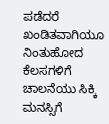ಪಡೆದರೆ ಖಂಡಿತವಾಗಿಯೂ ನಿಂತುಹೋದ ಕೆಲಸಗಳಿಗೆ ಚಾಲನೆಯು ಸಿಕ್ಕಿ ಮನಸ್ಸಿಗೆ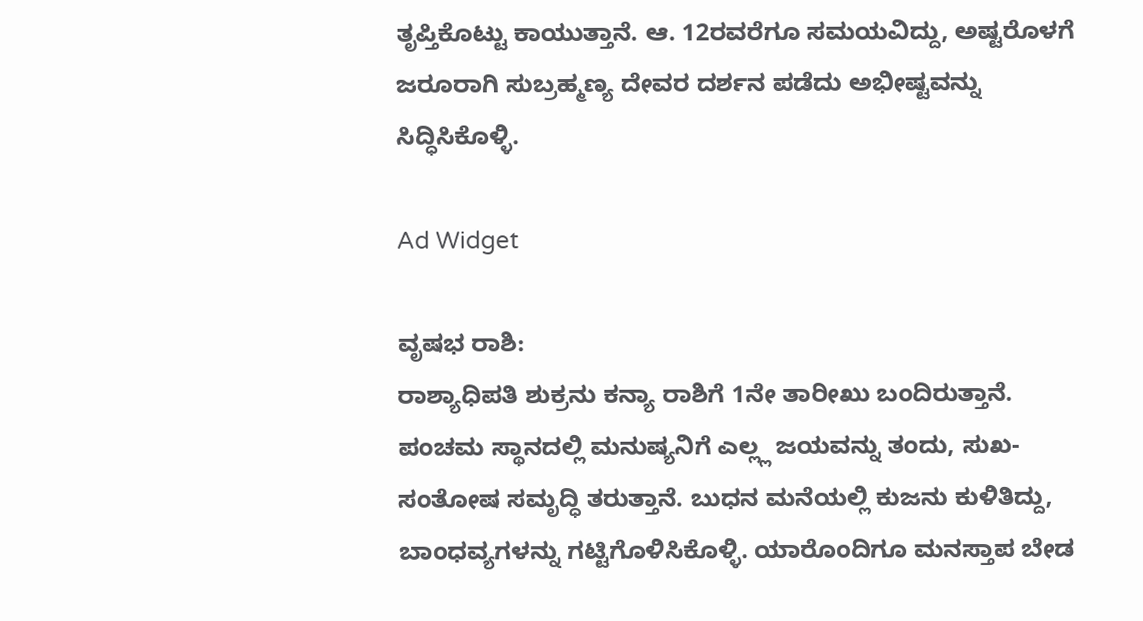ತೃಪ್ತಿಕೊಟ್ಟು ಕಾಯುತ್ತಾನೆ. ಆ. 12ರವರೆಗೂ ಸಮಯವಿದ್ದು, ಅಷ್ಟರೊಳಗೆ ಜರೂರಾಗಿ ಸುಬ್ರಹ್ಮಣ್ಯ ದೇವರ ದರ್ಶನ ಪಡೆದು ಅಭೀಷ್ಟವನ್ನು ಸಿದ್ಧಿಸಿಕೊಳ್ಳಿ.

Ad Widget

ವೃಷಭ ರಾಶಿ:
ರಾಶ್ಯಾಧಿಪತಿ ಶುಕ್ರನು ಕನ್ಯಾ ರಾಶಿಗೆ 1ನೇ ತಾರೀಖು ಬಂದಿರುತ್ತಾನೆ. ಪಂಚಮ ಸ್ಥಾನದಲ್ಲಿ ಮನುಷ್ಯನಿಗೆ ಎಲ್ಲ್ಲ ಜಯವನ್ನು ತಂದು, ಸುಖ-ಸಂತೋಷ ಸಮೃದ್ಧಿ ತರುತ್ತಾನೆ. ಬುಧನ ಮನೆಯಲ್ಲಿ ಕುಜನು ಕುಳಿತಿದ್ದು, ಬಾಂಧವ್ಯಗಳನ್ನು ಗಟ್ಟಿಗೊಳಿಸಿಕೊಳ್ಳಿ. ಯಾರೊಂದಿಗೂ ಮನಸ್ತಾಪ ಬೇಡ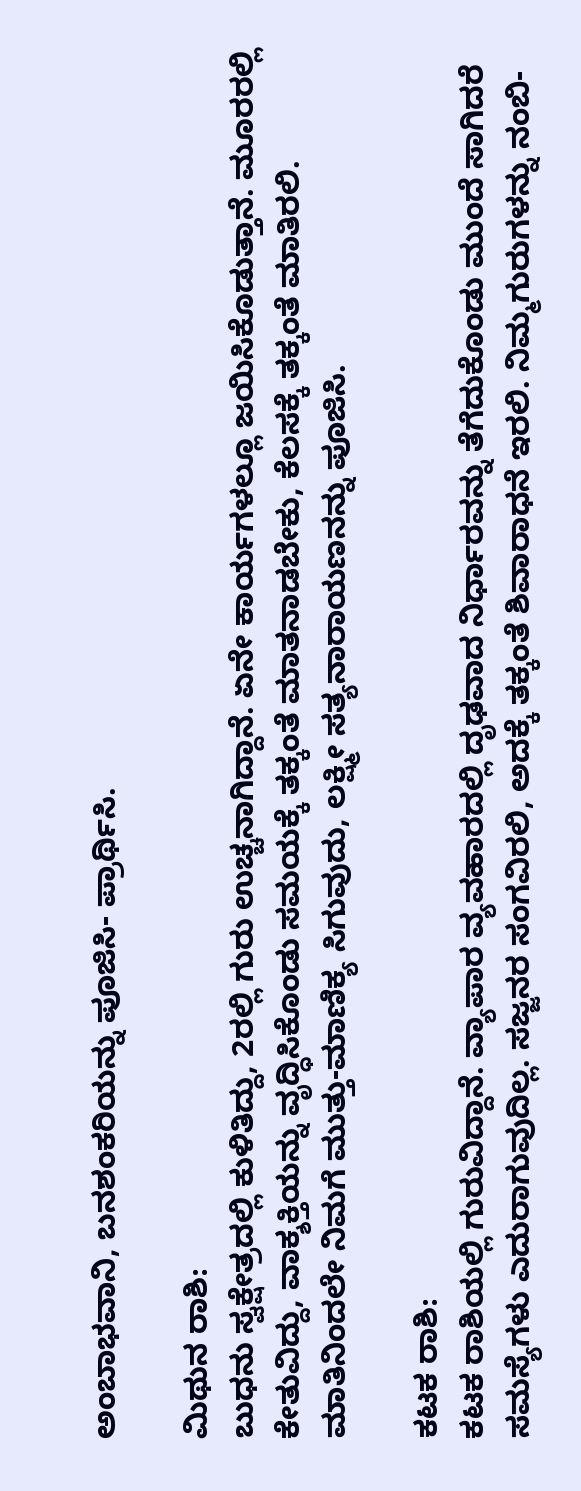ಅಂಬಾಭವಾನಿ, ಬನಶಂಕರಿಯನ್ನು ಪೂಜಿಸಿ- ಪ್ರಾರ್ಥಿಸಿ.

ಮಿಥುನ ರಾಶಿ:
ಬುಧನು ಸ್ವಕ್ಷೇತ್ರದಲ್ಲಿ ಕುಳಿತಿದ್ದು, 2ರಲ್ಲಿ ಗುರು ಉಚ್ಚನಾಗಿದ್ದಾನೆ. ಏನೇ ಕಾರ್ಯಗಳಲ್ಲೂ ಜಯಿಸಿಕೊಡುತ್ತಾನೆ. ಮೂರರಲ್ಲಿ ಕೇತುವಿದ್ದು, ವಾಕ್ಶಕ್ತಿಯನ್ನು ವೃದ್ಧಿಸಿಕೊಂಡು ಸಮಯಕ್ಕೆ ತಕ್ಕಂತೆ ಮಾತನಾಡಬೇಕು, ಕೆಲಸಕ್ಕೆ ತಕ್ಕಂತೆ ಮಾತಿರಲಿ. ಮಾತಿನಿಂದಲೇ ನಿಮಗೆ ಮುತ್ತು-ಮಾಣಿಕ್ಯ ಸಿಗುವುದು, ಲಕ್ಷ್ಮೀ ಸತ್ಯನಾರಾಯಣನನ್ನು ಪೂಜಿಸಿ.

ಕಟಕ ರಾಶಿ:
ಕಟಕ ರಾಶಿಯಲ್ಲಿ ಗುರುವಿದ್ದಾನೆ. ವ್ಯಾಪಾರ ವ್ಯವಹಾರದಲ್ಲಿ ದೃಢವಾದ ನಿರ್ಧಾರವನ್ನು ತೆಗೆದುಕೊಂಡು ಮುಂದೆ ಸಾಗಿದರೆ ಸಮಸ್ಯೆಗಳು ಎದುರಾಗುವುದಿಲ್ಲ. ಸಜ್ಜನರ ಸಂಗವಿರಲಿ, ಅದಕ್ಕೆ ತಕ್ಕಂತೆ ಶಿವಾರಾಧನೆ ಇರಲಿ. ನಿಮ್ಮಗುರುಗಳನ್ನು ನಂಬಿ-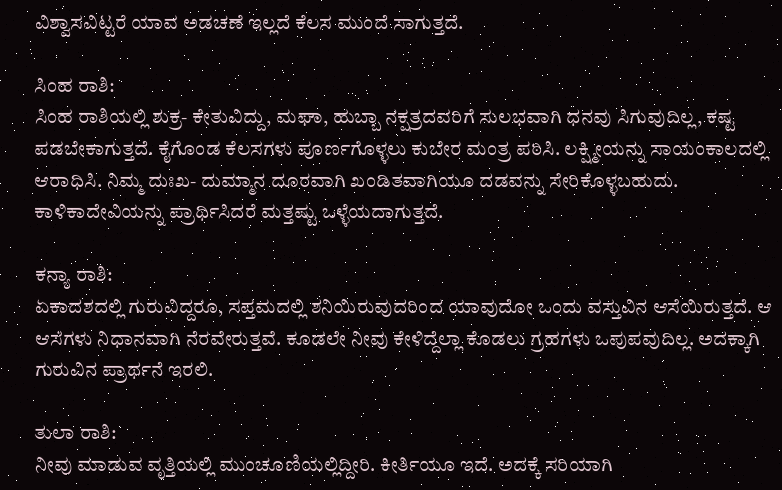ವಿಶ್ವಾಸವಿಟ್ಟರೆ ಯಾವ ಅಡಚಣೆ ಇಲ್ಲದೆ ಕೆಲಸ ಮುಂದೆ ಸಾಗುತ್ತದೆ.

ಸಿಂಹ ರಾಶಿ:
ಸಿಂಹ ರಾಶಿಯಲ್ಲಿ ಶುಕ್ರ- ಕೇತುವಿದ್ದು, ಮಘಾ, ಹುಬ್ಬಾ ನಕ್ಷತ್ರದವರಿಗೆ ಸುಲಭವಾಗಿ ಧನವು ಸಿಗುವುದಿಲ್ಲ, ಕಷ್ಟ ಪಡಬೇಕಾಗುತ್ತದೆ. ಕೈಗೊಂಡ ಕೆಲಸಗಳು ಪೂರ್ಣಗೊಳ್ಳಲು ಕುಬೇರ ಮಂತ್ರ ಪಠಿಸಿ. ಲಕ್ಷ್ಮೀಯನ್ನು ಸಾಯಂಕಾಲದಲ್ಲಿ ಆರಾಧಿಸಿ. ನಿಮ್ಮ ದುಃಖ- ದುಮ್ಮಾನ ದೂರವಾಗಿ ಖಂಡಿತವಾಗಿಯೂ ದಡವನ್ನು ಸೇರಿಕೊಳ್ಳಬಹುದು. ಕಾಳಿಕಾದೇವಿಯನ್ನು ಪ್ರಾರ್ಥಿಸಿದರೆ ಮತ್ತಷ್ಟು ಒಳ್ಳೆಯದಾಗುತ್ತದೆ.

ಕನ್ಯಾ ರಾಶಿ:
ಏಕಾದಶದಲ್ಲಿ ಗುರುವಿದ್ದರೂ, ಸಪ್ತಮದಲ್ಲಿ ಶನಿಯಿರುವುದರಿಂದ ಯಾವುದೋ ಒಂದು ವಸ್ತುವಿನ ಆಸೆಯಿರುತ್ತದೆ. ಆ ಆಸೆಗಳು ನಿಧಾನವಾಗಿ ನೆರವೇರುತ್ತವೆ. ಕೂಡಲೇ ನೀವು ಕೇಳಿದ್ದೆಲ್ಲಾ ಕೊಡಲು ಗ್ರಹಗಳು ಒಪುಪವುದಿಲ್ಲ. ಅದಕ್ಕಾಗಿ ಗುರುವಿನ ಪ್ರಾರ್ಥನೆ ಇರಲಿ.

ತುಲಾ ರಾಶಿ:
ನೀವು ಮಾಡುವ ವೃತ್ತಿಯಲ್ಲಿ ಮುಂಚೂಣಿಯಲ್ಲಿದ್ದೀರಿ. ಕೀರ್ತಿಯೂ ಇದೆ. ಅದಕ್ಕೆ ಸರಿಯಾಗಿ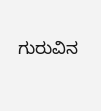ಗುರುವಿನ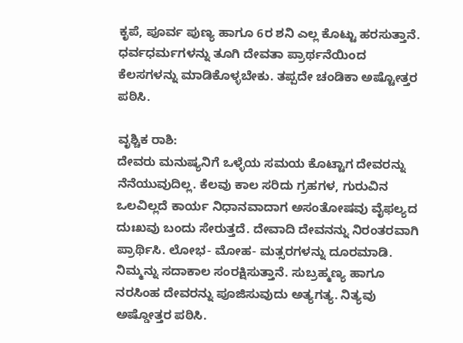ಕೃಪೆ, ಪೂರ್ವ ಪುಣ್ಯ ಹಾಗೂ 6ರ ಶನಿ ಎಲ್ಲ ಕೊಟ್ಟು ಹರಸುತ್ತಾನೆ. ಧರ್ವಧರ್ಮಗಳನ್ನು ತೂಗಿ ದೇವತಾ ಪ್ರಾರ್ಥನೆಯಿಂದ ಕೆಲಸಗಳನ್ನು ಮಾಡಿಕೊಳ್ಳಬೇಕು. ತಪ್ಪದೇ ಚಂಡಿಕಾ ಅಷ್ಟೋತ್ತರ ಪಠಿಸಿ.

ವೃಶ್ಚಿಕ ರಾಶಿ:
ದೇವರು ಮನುಷ್ಯನಿಗೆ ಒಳ್ಳೆಯ ಸಮಯ ಕೊಟ್ಟಾಗ ದೇವರನ್ನು ನೆನೆಯುವುದಿಲ್ಲ. ಕೆಲವು ಕಾಲ ಸರಿದು ಗ್ರಹಗಳ, ಗುರುವಿನ ಒಲವಿಲ್ಲದೆ ಕಾರ್ಯ ನಿಧಾನವಾದಾಗ ಅಸಂತೋಷವು ವೈಫಲ್ಯದ ದುಃಖವು ಬಂದು ಸೇರುತ್ತದೆ. ದೇವಾದಿ ದೇವನನ್ನು ನಿರಂತರವಾಗಿ ಪ್ರಾರ್ಥಿಸಿ. ಲೋಭ- ಮೋಹ- ಮತ್ಸರಗಳನ್ನು ದೂರಮಾಡಿ. ನಿಮ್ಮನ್ನು ಸದಾಕಾಲ ಸಂರಕ್ಷಿಸುತ್ತಾನೆ. ಸುಬ್ರಹ್ಮಣ್ಯ ಹಾಗೂ ನರಸಿಂಹ ದೇವರನ್ನು ಪೂಜಿಸುವುದು ಅತ್ಯಗತ್ಯ. ನಿತ್ಯವು ಅಷ್ಡೋತ್ತರ ಪಠಿಸಿ.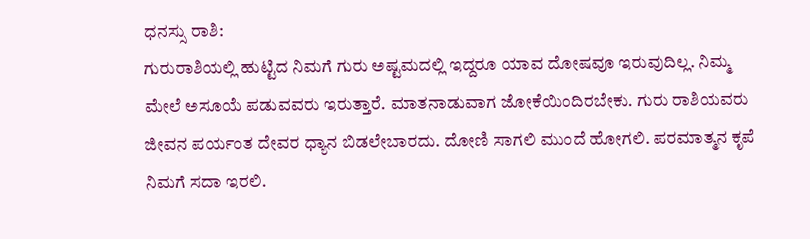ಧನಸ್ಸು ರಾಶಿ:
ಗುರುರಾಶಿಯಲ್ಲಿ ಹುಟ್ಟಿದ ನಿಮಗೆ ಗುರು ಅಷ್ಟಮದಲ್ಲಿ ಇದ್ದರೂ ಯಾವ ದೋಷವೂ ಇರುವುದಿಲ್ಲ. ನಿಮ್ಮ ಮೇಲೆ ಅಸೂಯೆ ಪಡುವವರು ಇರುತ್ತಾರೆ. ಮಾತನಾಡುವಾಗ ಜೋಕೆಯಿಂದಿರಬೇಕು. ಗುರು ರಾಶಿಯವರು ಜೀವನ ಪರ್ಯಂತ ದೇವರ ಧ್ಯಾನ ಬಿಡಲೇಬಾರದು. ದೋಣಿ ಸಾಗಲಿ ಮುಂದೆ ಹೋಗಲಿ. ಪರಮಾತ್ಮನ ಕೃಪೆ ನಿಮಗೆ ಸದಾ ಇರಲಿ.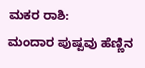ಮಕರ ರಾಶಿ:
ಮಂದಾರ ಪುಷ್ಪವು ಹೆಣ್ಣಿನ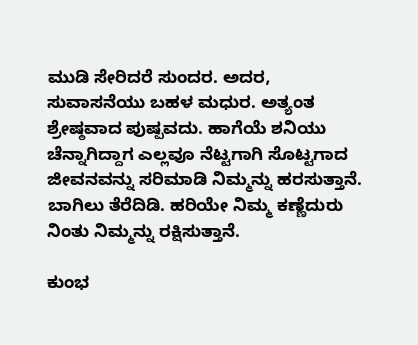ಮುಡಿ ಸೇರಿದರೆ ಸುಂದರ. ಅದರ, ಸುವಾಸನೆಯು ಬಹಳ ಮಧುರ. ಅತ್ಯಂತ ಶ್ರೇಷ್ಠವಾದ ಪುಷ್ಪವದು. ಹಾಗೆಯೆ ಶನಿಯು ಚೆನ್ನಾಗಿದ್ದಾಗ ಎಲ್ಲವೂ ನೆಟ್ಟಗಾಗಿ ಸೊಟ್ಟಗಾದ ಜೀವನವನ್ನು ಸರಿಮಾಡಿ ನಿಮ್ಮನ್ನು ಹರಸುತ್ತಾನೆ. ಬಾಗಿಲು ತೆರೆದಿಡಿ. ಹರಿಯೇ ನಿಮ್ಮ ಕಣ್ಣೆದುರು ನಿಂತು ನಿಮ್ಮನ್ನು ರಕ್ಷಿಸುತ್ತಾನೆ.

ಕುಂಭ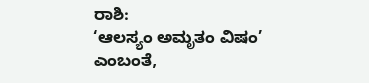ರಾಶಿ:
‘ಆಲಸ್ಯಂ ಅಮೃತಂ ವಿಷಂ’ ಎಂಬಂತೆ,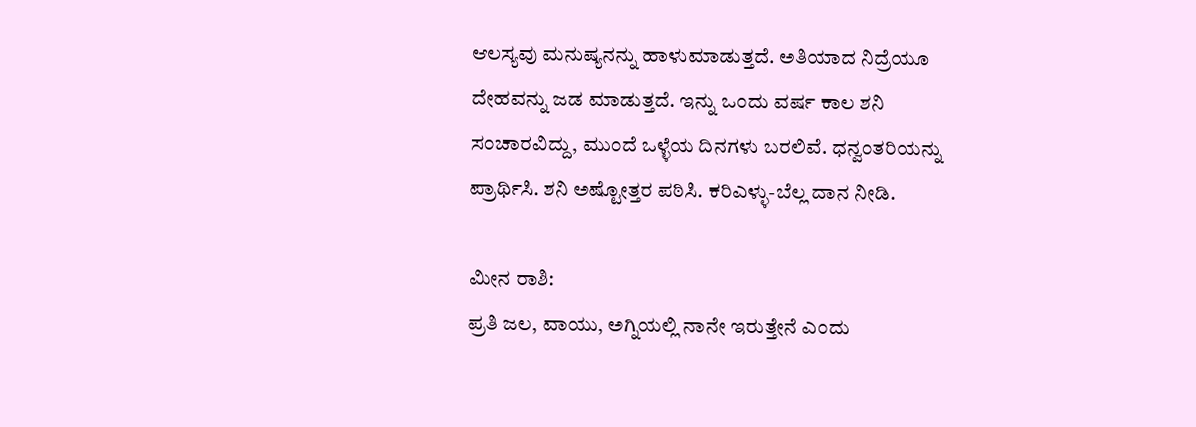ಆಲಸ್ಯವು ಮನುಷ್ಯನನ್ನು ಹಾಳುಮಾಡುತ್ತದೆ. ಅತಿಯಾದ ನಿದ್ರೆಯೂ ದೇಹವನ್ನು ಜಡ ಮಾಡುತ್ತದೆ. ಇನ್ನು ಒಂದು ವರ್ಷ ಕಾಲ ಶನಿ ಸಂಚಾರವಿದ್ದು, ಮುಂದೆ ಒಳ್ಳೆಯ ದಿನಗಳು ಬರಲಿವೆ. ಧನ್ವಂತರಿಯನ್ನು ಪ್ರಾರ್ಥಿಸಿ. ಶನಿ ಅಷ್ಟೋತ್ತರ ಪಠಿಸಿ. ಕರಿಎಳ್ಳು-ಬೆಲ್ಲ ದಾನ ನೀಡಿ.

ಮೀನ ರಾಶಿ:
ಪ್ರತಿ ಜಲ, ವಾಯು, ಅಗ್ನಿಯಲ್ಲಿ ನಾನೇ ಇರುತ್ತೇನೆ ಎಂದು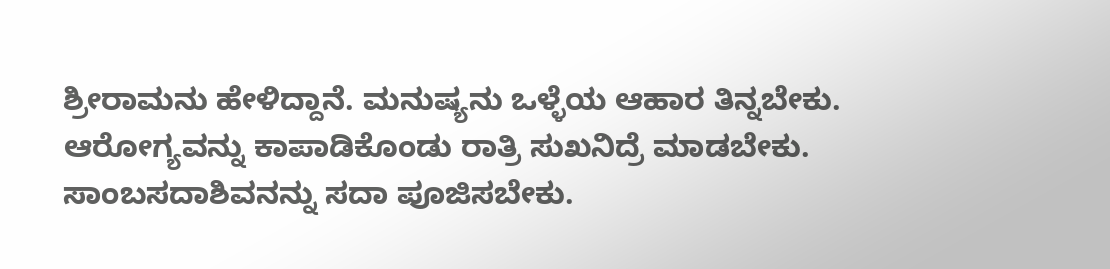ಶ್ರೀರಾಮನು ಹೇಳಿದ್ದಾನೆ. ಮನುಷ್ಯನು ಒಳ್ಳೆಯ ಆಹಾರ ತಿನ್ನಬೇಕು. ಆರೋಗ್ಯವನ್ನು ಕಾಪಾಡಿಕೊಂಡು ರಾತ್ರಿ ಸುಖನಿದ್ರೆ ಮಾಡಬೇಕು. ಸಾಂಬಸದಾಶಿವನನ್ನು ಸದಾ ಪೂಜಿಸಬೇಕು.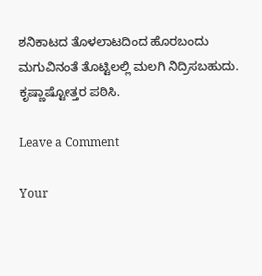ಶನಿಕಾಟದ ತೊಳಲಾಟದಿಂದ ಹೊರಬಂದು ಮಗುವಿನಂತೆ ತೊಟ್ಟಿಲಲ್ಲಿ ಮಲಗಿ ನಿದ್ರಿಸಬಹುದು. ಕೃಷ್ಣಾಷ್ಟೋತ್ತರ ಪಠಿಸಿ.

Leave a Comment

Your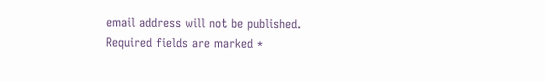email address will not be published. Required fields are marked *